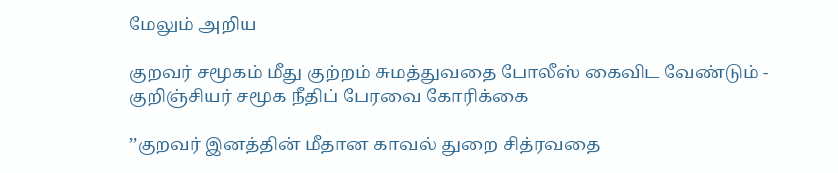மேலும் அறிய

குறவர் சமூகம் மீது குற்றம் சுமத்துவதை போலீஸ் கைவிட வேண்டும் - குறிஞ்சியர் சமூக நீதிப் பேரவை கோரிக்கை

’’குறவர் இனத்தின் மீதான காவல் துறை சித்ரவதை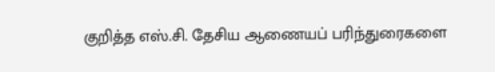குறித்த எஸ்.சி. தேசிய ஆணையப் பரிந்துரைகளை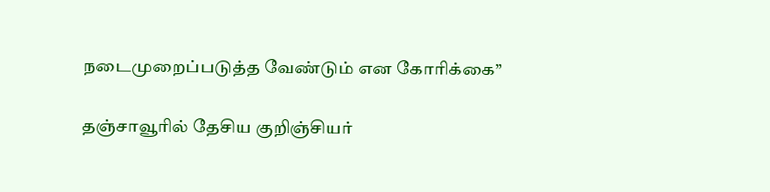நடைமுறைப்படுத்த வேண்டும் என கோரிக்கை’’

தஞ்சாவூரில் தேசிய குறிஞ்சியர்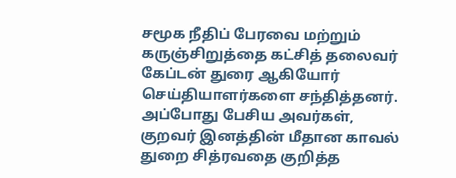சமூக நீதிப் பேரவை மற்றும் கருஞ்சிறுத்தை கட்சித் தலைவர் கேப்டன் துரை ஆகியோர் செய்தியாளர்களை சந்தித்தனர். அப்போது பேசிய அவர்கள், குறவர் இனத்தின் மீதான காவல் துறை சித்ரவதை குறித்த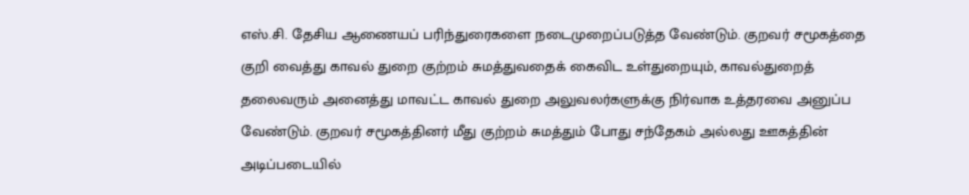எஸ்.சி. தேசிய ஆணையப் பரிந்துரைகளை நடைமுறைப்படுத்த வேண்டும். குறவர் சமூகத்தை குறி வைத்து காவல் துறை குற்றம் சுமத்துவதைக் கைவிட உள்துறையும், காவல்துறைத் தலைவரும் அனைத்து மாவட்ட காவல் துறை அலுவலர்களுக்கு நிர்வாக உத்தரவை அனுப்ப வேண்டும். குறவர் சமூகத்தினர் மீது குற்றம் சுமத்தும் போது சந்தேகம் அல்லது ஊகத்தின் அடிப்படையில்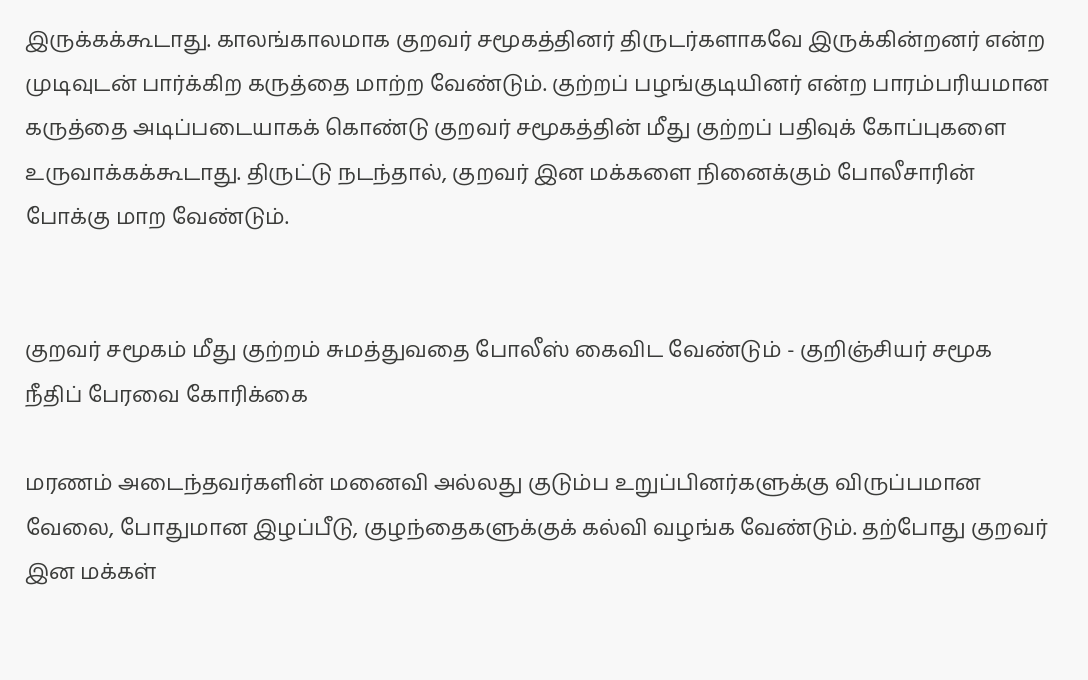இருக்கக்கூடாது. காலங்காலமாக குறவர் சமூகத்தினர் திருடர்களாகவே இருக்கின்றனர் என்ற முடிவுடன் பார்க்கிற கருத்தை மாற்ற வேண்டும். குற்றப் பழங்குடியினர் என்ற பாரம்பரியமான கருத்தை அடிப்படையாகக் கொண்டு குறவர் சமூகத்தின் மீது குற்றப் பதிவுக் கோப்புகளை உருவாக்கக்கூடாது. திருட்டு நடந்தால், குறவர் இன மக்களை நினைக்கும் போலீசாரின் போக்கு மாற வேண்டும்.


குறவர் சமூகம் மீது குற்றம் சுமத்துவதை போலீஸ் கைவிட வேண்டும் - குறிஞ்சியர் சமூக நீதிப் பேரவை கோரிக்கை

மரணம் அடைந்தவர்களின் மனைவி அல்லது குடும்ப உறுப்பினர்களுக்கு விருப்பமான வேலை, போதுமான இழப்பீடு, குழந்தைகளுக்குக் கல்வி வழங்க வேண்டும். தற்போது குறவர் இன மக்கள்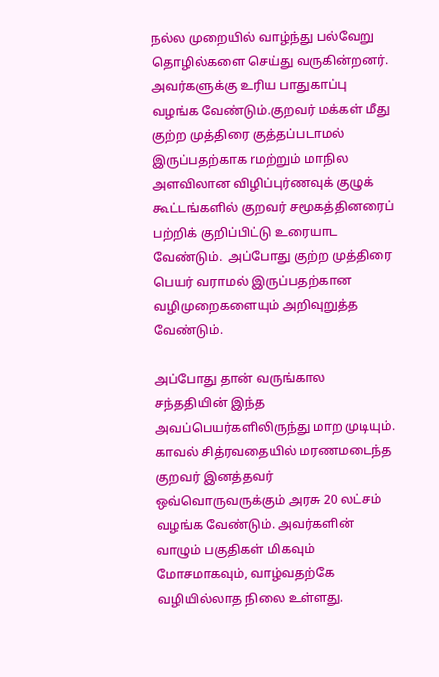நல்ல முறையில் வாழ்ந்து பல்வேறு தொழில்களை செய்து வருகின்றனர். அவர்களுக்கு உரிய பாதுகாப்பு வழங்க வேண்டும்.குறவர் மக்கள் மீது குற்ற முத்திரை குத்தப்படாமல் இருப்பதற்காக rமற்றும் மாநில அளவிலான விழிப்புர்ணவுக் குழுக் கூட்டங்களில் குறவர் சமூகத்தினரைப் பற்றிக் குறிப்பிட்டு உரையாட வேண்டும்.  அப்போது குற்ற முத்திரை பெயர் வராமல் இருப்பதற்கான வழிமுறைகளையும் அறிவுறுத்த வேண்டும்.

அப்போது தான் வருங்கால சந்ததியின் இந்த அவப்பெயர்களிலிருந்து மாற முடியும். காவல் சித்ரவதையில் மரணமடைந்த குறவர் இனத்தவர் ஒவ்வொருவருக்கும் அரசு 20 லட்சம் வழங்க வேண்டும். அவர்களின் வாழும் பகுதிகள் மிகவும் மோசமாகவும், வாழ்வதற்கே வழியில்லாத நிலை உள்ளது.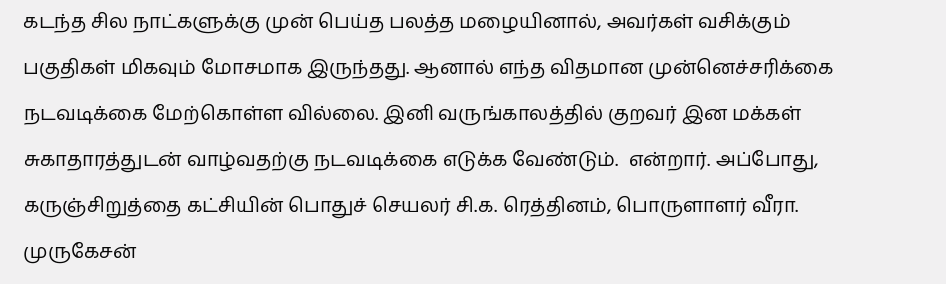கடந்த சில நாட்களுக்கு முன் பெய்த பலத்த மழையினால், அவர்கள் வசிக்கும் பகுதிகள் மிகவும் மோசமாக இருந்தது. ஆனால் எந்த விதமான முன்னெச்சரிக்கை நடவடிக்கை மேற்கொள்ள வில்லை. இனி வருங்காலத்தில் குறவர் இன மக்கள் சுகாதாரத்துடன் வாழ்வதற்கு நடவடிக்கை எடுக்க வேண்டும்.  என்றார். அப்போது, கருஞ்சிறுத்தை கட்சியின் பொதுச் செயலர் சி.க. ரெத்தினம், பொருளாளர் வீரா. முருகேசன்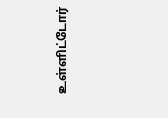உள்ளிட்டோர்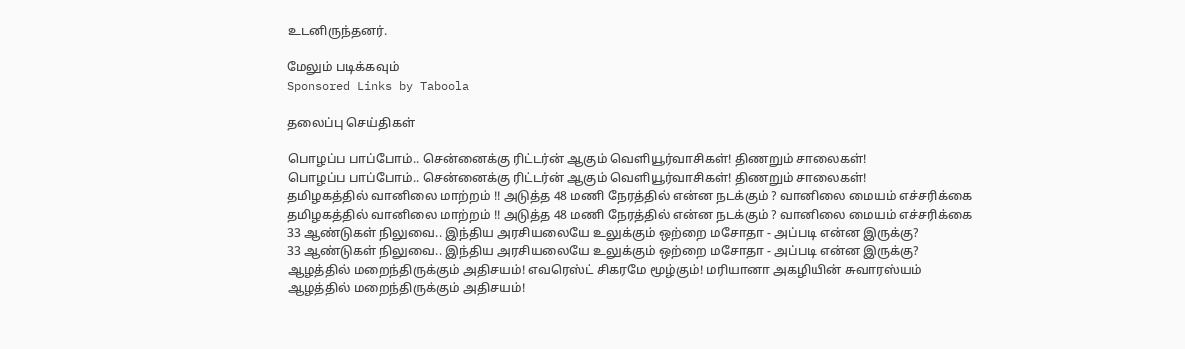உடனிருந்தனர்.

மேலும் படிக்கவும்
Sponsored Links by Taboola

தலைப்பு செய்திகள்

பொழப்ப பாப்போம்.. சென்னைக்கு ரிட்டர்ன் ஆகும் வெளியூர்வாசிகள்! திணறும் சாலைகள்!
பொழப்ப பாப்போம்.. சென்னைக்கு ரிட்டர்ன் ஆகும் வெளியூர்வாசிகள்! திணறும் சாலைகள்!
தமிழகத்தில் வானிலை மாற்றம் !! அடுத்த 48 மணி நேரத்தில் என்ன நடக்கும் ? வானிலை மையம் எச்சரிக்கை
தமிழகத்தில் வானிலை மாற்றம் !! அடுத்த 48 மணி நேரத்தில் என்ன நடக்கும் ? வானிலை மையம் எச்சரிக்கை
33 ஆண்டுகள் நிலுவை.. இந்திய அரசியலையே உலுக்கும் ஒற்றை மசோதா - அப்படி என்ன இருக்கு?
33 ஆண்டுகள் நிலுவை.. இந்திய அரசியலையே உலுக்கும் ஒற்றை மசோதா - அப்படி என்ன இருக்கு?
ஆழத்தில் மறைந்திருக்கும் அதிசயம்! எவரெஸ்ட் சிகரமே மூழ்கும்! மரியானா அகழியின் சுவாரஸ்யம்
ஆழத்தில் மறைந்திருக்கும் அதிசயம்!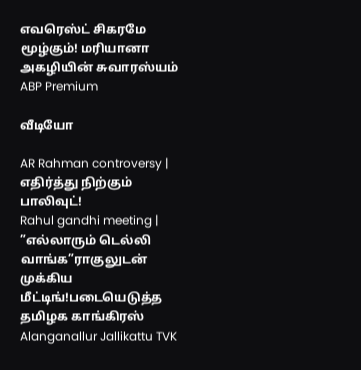எவரெஸ்ட் சிகரமே மூழ்கும்! மரியானா அகழியின் சுவாரஸ்யம்
ABP Premium

வீடியோ

AR Rahman controversy | எதிர்த்து நிற்கும் பாலிவுட்!
Rahul gandhi meeting | ”எல்லாரும் டெல்லி வாங்க”ராகுலுடன் முக்கிய மீட்டிங்!படையெடுத்த தமிழக காங்கிரஸ்
Alanganallur Jallikattu TVK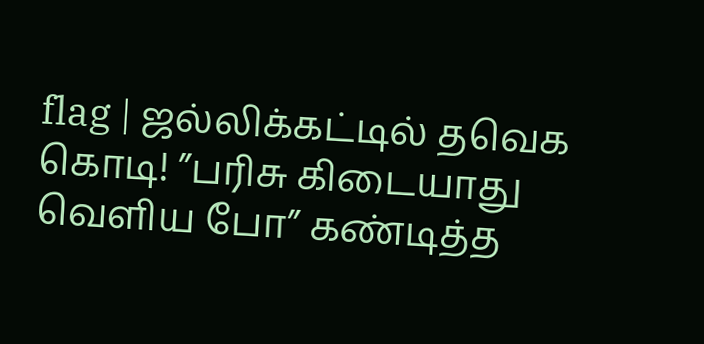flag | ஜல்லிக்கட்டில் தவெக கொடி! ”பரிசு கிடையாது வெளிய போ” கண்டித்த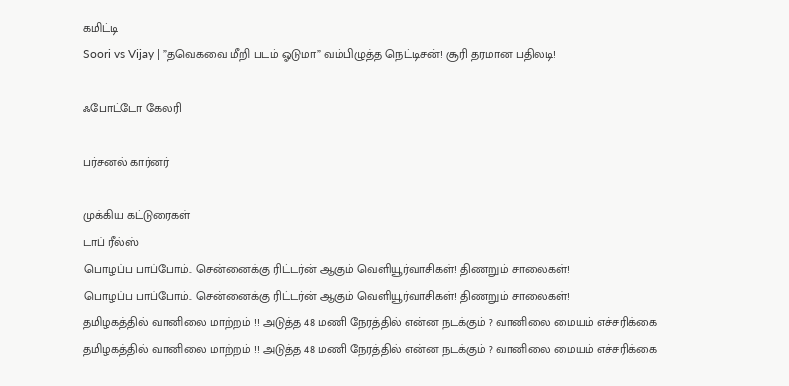கமிட்டி
Soori vs Vijay | ”தவெகவை மீறி படம் ஓடுமா” வம்பிழுத்த நெட்டிசன்! சூரி தரமான பதிலடி!

ஃபோட்டோ கேலரி

பர்சனல் கார்னர்

முக்கிய கட்டுரைகள்
டாப் ரீல்ஸ்
பொழப்ப பாப்போம்.. சென்னைக்கு ரிட்டர்ன் ஆகும் வெளியூர்வாசிகள்! திணறும் சாலைகள்!
பொழப்ப பாப்போம்.. சென்னைக்கு ரிட்டர்ன் ஆகும் வெளியூர்வாசிகள்! திணறும் சாலைகள்!
தமிழகத்தில் வானிலை மாற்றம் !! அடுத்த 48 மணி நேரத்தில் என்ன நடக்கும் ? வானிலை மையம் எச்சரிக்கை
தமிழகத்தில் வானிலை மாற்றம் !! அடுத்த 48 மணி நேரத்தில் என்ன நடக்கும் ? வானிலை மையம் எச்சரிக்கை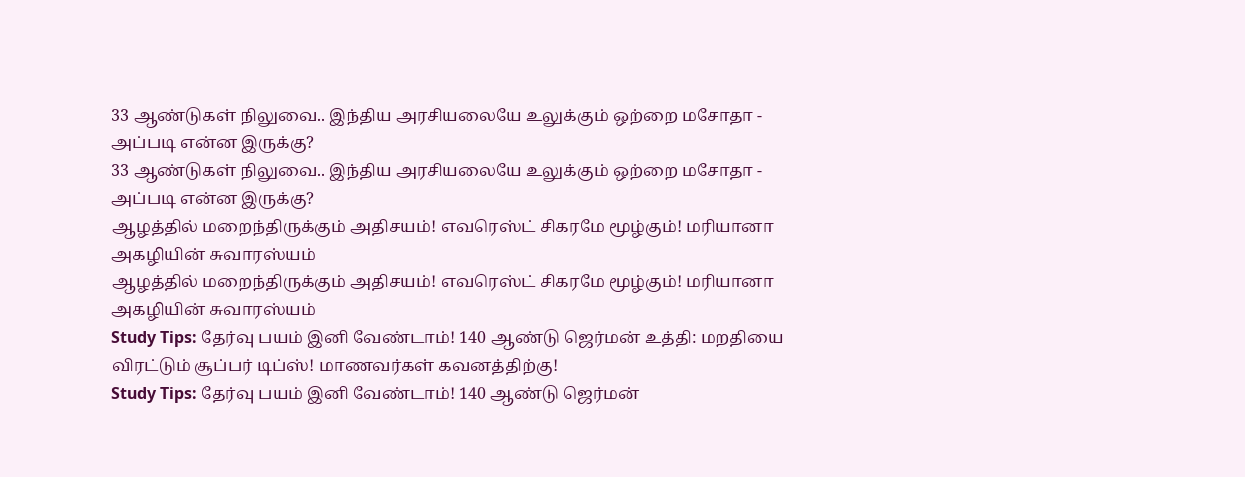33 ஆண்டுகள் நிலுவை.. இந்திய அரசியலையே உலுக்கும் ஒற்றை மசோதா - அப்படி என்ன இருக்கு?
33 ஆண்டுகள் நிலுவை.. இந்திய அரசியலையே உலுக்கும் ஒற்றை மசோதா - அப்படி என்ன இருக்கு?
ஆழத்தில் மறைந்திருக்கும் அதிசயம்! எவரெஸ்ட் சிகரமே மூழ்கும்! மரியானா அகழியின் சுவாரஸ்யம்
ஆழத்தில் மறைந்திருக்கும் அதிசயம்! எவரெஸ்ட் சிகரமே மூழ்கும்! மரியானா அகழியின் சுவாரஸ்யம்
Study Tips: தேர்வு பயம் இனி வேண்டாம்! 140 ஆண்டு ஜெர்மன் உத்தி: மறதியை விரட்டும் சூப்பர் டிப்ஸ்! மாணவர்கள் கவனத்திற்கு!
Study Tips: தேர்வு பயம் இனி வேண்டாம்! 140 ஆண்டு ஜெர்மன்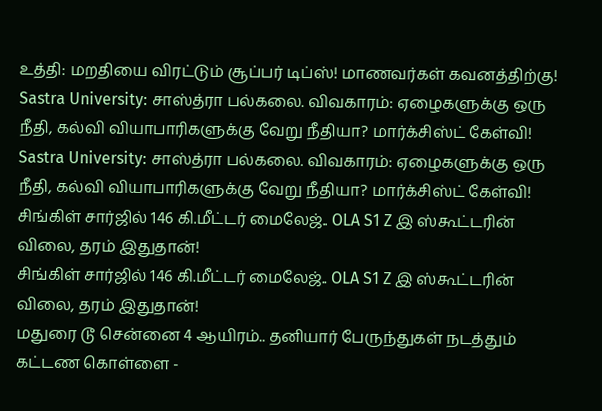உத்தி: மறதியை விரட்டும் சூப்பர் டிப்ஸ்! மாணவர்கள் கவனத்திற்கு!
Sastra University: சாஸ்த்ரா பல்கலை. விவகாரம்: ஏழைகளுக்கு ஒரு நீதி, கல்வி வியாபாரிகளுக்கு வேறு நீதியா? மார்க்சிஸ்ட் கேள்வி!
Sastra University: சாஸ்த்ரா பல்கலை. விவகாரம்: ஏழைகளுக்கு ஒரு நீதி, கல்வி வியாபாரிகளுக்கு வேறு நீதியா? மார்க்சிஸ்ட் கேள்வி!
சிங்கிள் சார்ஜில் 146 கி.மீட்டர் மைலேஜ்.. OLA S1 Z இ ஸ்கூட்டரின் விலை, தரம் இதுதான்!
சிங்கிள் சார்ஜில் 146 கி.மீட்டர் மைலேஜ்.. OLA S1 Z இ ஸ்கூட்டரின் விலை, தரம் இதுதான்!
மதுரை டூ சென்னை 4 ஆயிரம்.. தனியார் பேருந்துகள் நடத்தும் கட்டண கொள்ளை -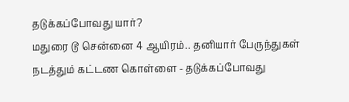தடுக்கப்போவது யார்?
மதுரை டூ சென்னை 4 ஆயிரம்.. தனியார் பேருந்துகள் நடத்தும் கட்டண கொள்ளை - தடுக்கப்போவது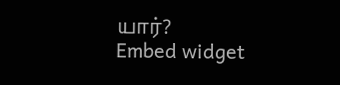யார்?
Embed widget